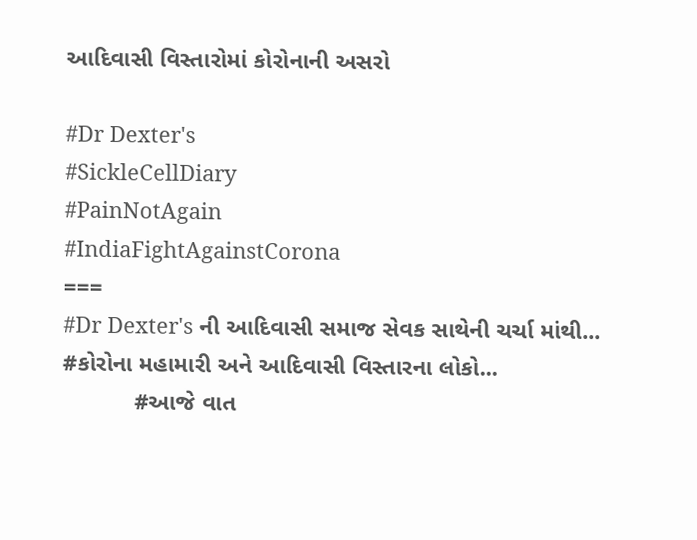આદિવાસી વિસ્તારોમાં કોરોનાની અસરો

#Dr Dexter's
#SickleCellDiary
#PainNotAgain
#IndiaFightAgainstCorona
===
#Dr Dexter's ની આદિવાસી સમાજ સેવક સાથેની ચર્ચા માંથી...
#કોરોના મહામારી અને આદિવાસી વિસ્તારના લોકો...
           #આજે વાત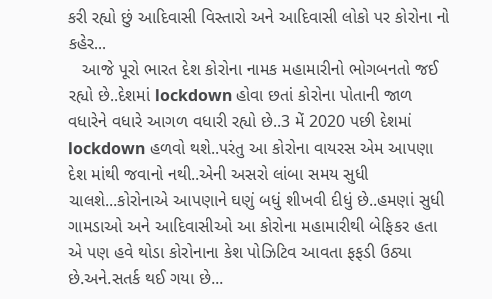કરી રહ્યો છું આદિવાસી વિસ્તારો અને આદિવાસી લોકો પર કોરોના નો કહેર...
   આજે પૂરો ભારત દેશ કોરોના નામક મહામારીનો ભોગબનતો જઈ રહ્યો છે..દેશમાં lockdown હોવા છતાં કોરોના પોતાની જાળ વધારેને વધારે આગળ વધારી રહ્યો છે..3 મેં 2020 પછી દેશમાં lockdown હળવો થશે..પરંતુ આ કોરોના વાયરસ એમ આપણા દેશ માંથી જવાનો નથી..એની અસરો લાંબા સમય સુધી ચાલશે...કોરોનાએ આપણાને ઘણું બધું શીખવી દીધું છે..હમણાં સુધી ગામડાઓ અને આદિવાસીઓ આ કોરોના મહામારીથી બેફિકર હતા એ પણ હવે થોડા કોરોનાના કેશ પોઝિટિવ આવતા ફફડી ઉઠ્યા છે.અને.સતર્ક થઈ ગયા છે...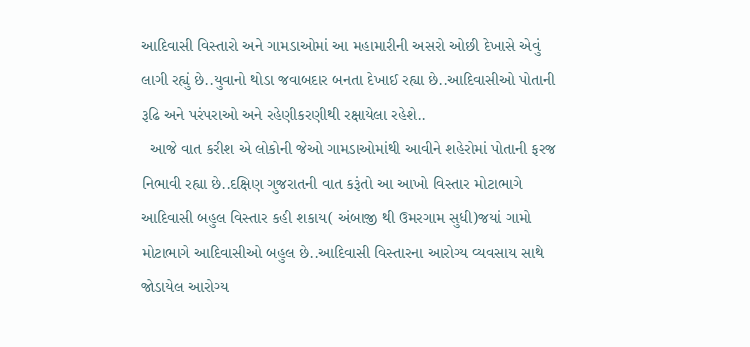આદિવાસી વિસ્તારો અને ગામડાઓમાં આ મહામારીની અસરો ઓછી દેખાસે એવું લાગી રહ્યું છે..યુવાનો થોડા જવાબદાર બનતા દેખાઈ રહ્યા છે..આદિવાસીઓ પોતાની રૂઢિ અને પરંપરાઓ અને રહેણીકરણીથી રક્ષાયેલા રહેશે..
  આજે વાત કરીશ એ લોકોની જેઓ ગામડાઓમાંથી આવીને શહેરોમાં પોતાની ફરજ નિભાવી રહ્યા છે..દક્ષિણ ગુજરાતની વાત કરૂંતો આ આખો વિસ્તાર મોટાભાગે આદિવાસી બહુલ વિસ્તાર કહી શકાય( અંબાજી થી ઉમરગામ સુધી)જયાં ગામો મોટાભાગે આદિવાસીઓ બહુલ છે..આદિવાસી વિસ્તારના આરોગ્ય વ્યવસાય સાથે જોડાયેલ આરોગ્ય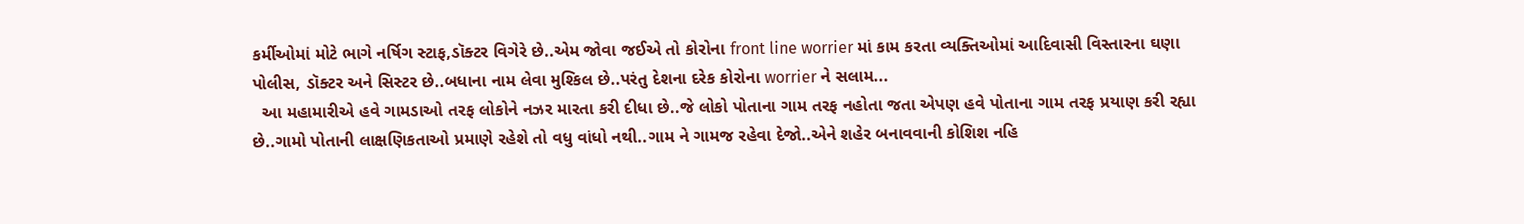કર્મીઓમાં મોટે ભાગે નર્ષિગ સ્ટાફ,ડૉક્ટર વિગેરે છે..એમ જોવા જઈએ તો કોરોના front line worrier માં કામ કરતા વ્યક્તિઓમાં આદિવાસી વિસ્તારના ઘણા પોલીસ, ડૉક્ટર અને સિસ્ટર છે..બધાના નામ લેવા મુશ્કિલ છે..પરંતુ દેશના દરેક કોરોના worrier ને સલામ...
  આ મહામારીએ હવે ગામડાઓ તરફ લોકોને નઝર મારતા કરી દીધા છે..જે લોકો પોતાના ગામ તરફ નહોતા જતા એપણ હવે પોતાના ગામ તરફ પ્રયાણ કરી રહ્યા છે..ગામો પોતાની લાક્ષણિકતાઓ પ્રમાણે રહેશે તો વધુ વાંધો નથી..ગામ ને ગામજ રહેવા દેજો..એને શહેર બનાવવાની કોશિશ નહિ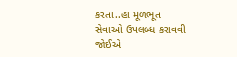કરતા..હા મૂળભૂત સેવાઓ ઉપલબ્ધ કરાવવી જોઈએ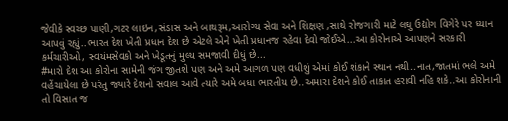જેવીકે સ્વચ્છ પાણી,ગટર લાઇન,સંડાસ અને બાથરૂમ,આરોગ્ય સેવા અને શિક્ષણ ,સાથે રોજગારી માટે લઘુ ઉદ્યોગ વિગેરે પર ધ્યાન આપવું રહ્યું..ભારત દેશ ખેતી પ્રધાન દેશ છે એટલે એને ખેતી પ્રધાનજ રહેવા દેવો જોઈએ...આ કોરોનાએ આપણને સરકારી કર્મચારીઓ, સ્વયંમસેવકો અને ખેડૂતનું મુલ્ય સમજાવી દીધું છે...
#મારો દેશ આ કોરોના સામેની જંગ જીતશે પણ અને અમે આગળ પણ વધીશું એમાં કોઈ શંકાને સ્થાન નથી..નાત,જાતમાં ભલે અમે વહેંચાયેલા છે પરંતુ જ્યારે દેશનો સવાલ આવે ત્યારે અમે બધા ભારતીય છે..અમારા દેશને કોઈ તાકાત હરાવી નહિ શકે..આ કોરોનાની તો વિસાત જ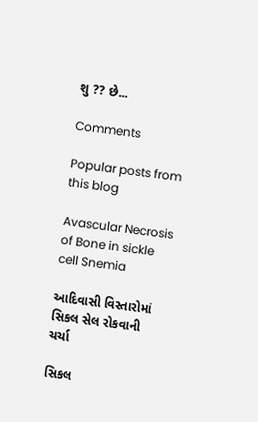શુ ?? છે...

Comments

Popular posts from this blog

Avascular Necrosis of Bone in sickle cell Snemia

આદિવાસી વિસ્તારોમાં સિકલ સેલ રોકવાની ચર્ચા

સિકલ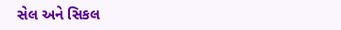સેલ અને સિકલ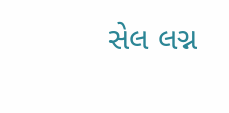સેલ લગ્ન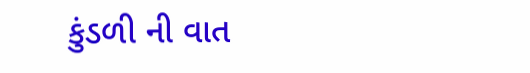કુંડળી ની વાત